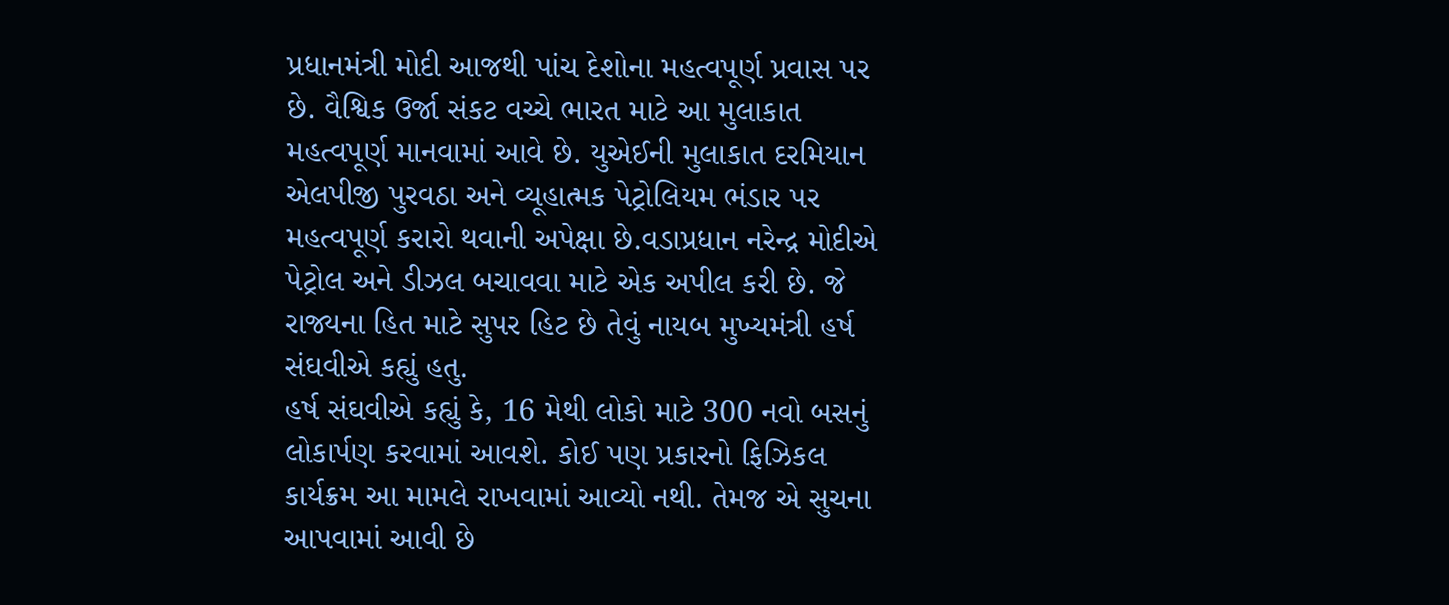પ્રધાનમંત્રી મોદી આજથી પાંચ દેશોના મહત્વપૂર્ણ પ્રવાસ પર છે. વૈશ્વિક ઉર્જા સંકટ વચ્ચે ભારત માટે આ મુલાકાત મહત્વપૂર્ણ માનવામાં આવે છે. યુએઈની મુલાકાત દરમિયાન એલપીજી પુરવઠા અને વ્યૂહાત્મક પેટ્રોલિયમ ભંડાર પર મહત્વપૂર્ણ કરારો થવાની અપેક્ષા છે.વડાપ્રધાન નરેન્દ્ર મોદીએ પેટ્રોલ અને ડીઝલ બચાવવા માટે એક અપીલ કરી છે. જે રાજ્યના હિત માટે સુપર હિટ છે તેવું નાયબ મુખ્યમંત્રી હર્ષ સંઘવીએ કહ્યું હતુ.
હર્ષ સંઘવીએ કહ્યું કે, 16 મેથી લોકો માટે 300 નવો બસનું લોકાર્પણ કરવામાં આવશે. કોઈ પણ પ્રકારનો ફિઝિકલ કાર્યક્રમ આ મામલે રાખવામાં આવ્યો નથી. તેમજ એ સુચના આપવામાં આવી છે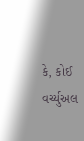કે, કોઈ વર્ચ્યુઅલ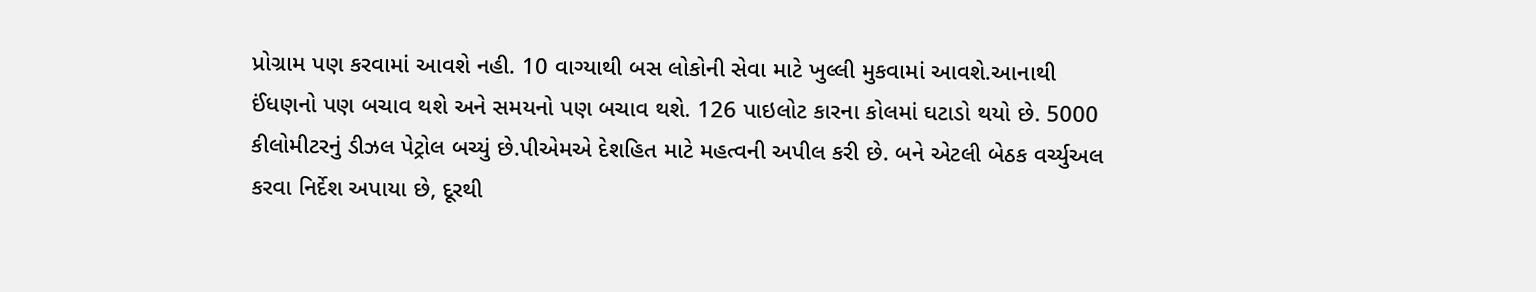પ્રોગ્રામ પણ કરવામાં આવશે નહી. 10 વાગ્યાથી બસ લોકોની સેવા માટે ખુલ્લી મુકવામાં આવશે.આનાથી ઈંધણનો પણ બચાવ થશે અને સમયનો પણ બચાવ થશે. 126 પાઇલોટ કારના કોલમાં ઘટાડો થયો છે. 5000 કીલોમીટરનું ડીઝલ પેટ્રોલ બચ્યું છે.પીએમએ દેશહિત માટે મહત્વની અપીલ કરી છે. બને એટલી બેઠક વર્ચ્યુઅલ કરવા નિર્દેશ અપાયા છે, દૂરથી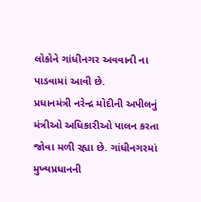લોકોને ગાંધીનગર અવવાની ના પાડવામાં આવી છે.
પ્રધાનમંત્રી નરેન્દ્ર મોદીની અપીલનું મંત્રીઓ અધિકારીઓ પાલન કરતા જોવા મળી રહ્યા છે. ગાંધીનગરમાં મુખ્યપ્રધાનની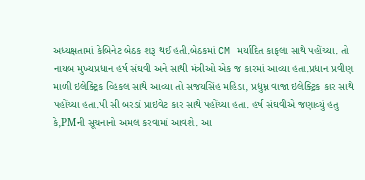અધ્યક્ષતામાં કેબિનેટ બેઠક શરૂ થઈ હતી.બેઠકમાં CM મર્યાદિત કાફલા સાથે પહોંચ્યા. તો નાયબ મુખ્યપ્રધાન હર્ષ સંઘવી અને સાથી મંત્રીઓ એક જ કારમાં આવ્યા હતા.પ્રધાન પ્રવીણ માળી ઇલેક્ટ્રિક વ્હિકલ સાથે આવ્યા તો સજયસિંહ મહિડા, પ્રદ્યુમ્ન વાજા ઇલેક્ટ્રિક કાર સાથે પહોંચ્યા હતા.પી સી બરડાં પ્રાઇવેટ કાર સાથે પહોંચ્યા હતા. હર્ષ સંઘવીએ જણાવ્યું હતુ કે,PMની સૂચનાનો અમલ કરવામાં આવશે. આ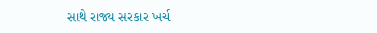સાથે રાજ્ય સરકાર ખર્ચ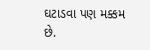ઘટાડવા પણ મક્કમ છે.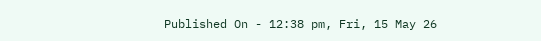Published On - 12:38 pm, Fri, 15 May 26